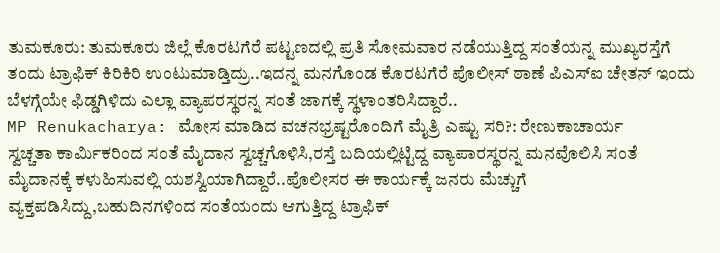ತುಮಕೂರು: ತುಮಕೂರು ಜಿಲ್ಲೆ ಕೊರಟಗೆರೆ ಪಟ್ಟಣದಲ್ಲಿ ಪ್ರತಿ ಸೋಮವಾರ ನಡೆಯುತ್ತಿದ್ದ ಸಂತೆಯನ್ನ ಮುಖ್ಯರಸ್ತೆಗೆ ತಂದು ಟ್ರಾಫಿಕ್ ಕಿರಿಕಿರಿ ಉಂಟುಮಾಡ್ತಿದ್ರು..ಇದನ್ನ ಮನಗೊಂಡ ಕೊರಟಗೆರೆ ಪೊಲೀಸ್ ಠಾಣೆ ಪಿಎಸ್ಐ ಚೇತನ್ ಇಂದು ಬೆಳಗ್ಗೆಯೇ ಫಿಡ್ಡಗಿಳಿದು ಎಲ್ಲಾ ವ್ಯಾಪರಸ್ಥರನ್ನ ಸಂತೆ ಜಾಗಕ್ಕೆ ಸ್ಥಳಾಂತರಿಸಿದ್ದಾರೆ..
MP Renukacharya: ಮೋಸ ಮಾಡಿದ ವಚನಭ್ರಷ್ಟರೊಂದಿಗೆ ಮೈತ್ರಿ ಎಷ್ಟು ಸರಿ?: ರೇಣುಕಾಚಾರ್ಯ
ಸ್ವಚ್ಚತಾ ಕಾರ್ಮಿಕರಿಂದ ಸಂತೆ ಮೈದಾನ ಸ್ವಚ್ಚಗೊಳಿಸಿ,ರಸ್ತೆ ಬದಿಯಲ್ಲಿಟ್ಟಿದ್ದ ವ್ಯಾಪಾರಸ್ಥರನ್ನ ಮನವೊಲಿಸಿ ಸಂತೆ ಮೈದಾನಕ್ಕೆ ಕಳುಹಿಸುವಲ್ಲಿ ಯಶಸ್ವಿಯಾಗಿದ್ದಾರೆ..ಪೊಲೀಸರ ಈ ಕಾರ್ಯಕ್ಕೆ ಜನರು ಮೆಚ್ಚುಗೆ ವ್ಯಕ್ತಪಡಿಸಿದ್ದು,ಬಹುದಿನಗಳಿಂದ ಸಂತೆಯಂದು ಆಗುತ್ತಿದ್ದ ಟ್ರಾಫಿಕ್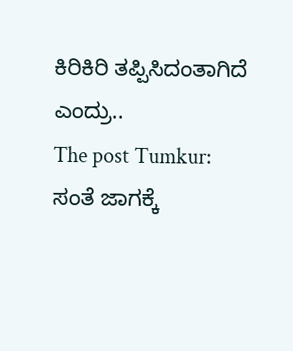ಕಿರಿಕಿರಿ ತಪ್ಪಿಸಿದಂತಾಗಿದೆ ಎಂದ್ರು..
The post Tumkur: ಸಂತೆ ಜಾಗಕ್ಕೆ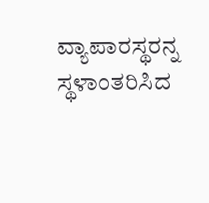ವ್ಯಾಪಾರಸ್ಥರನ್ನ ಸ್ಥಳಾಂತರಿಸಿದ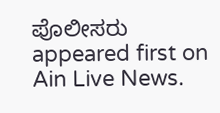ಪೊಲೀಸರು appeared first on Ain Live News.